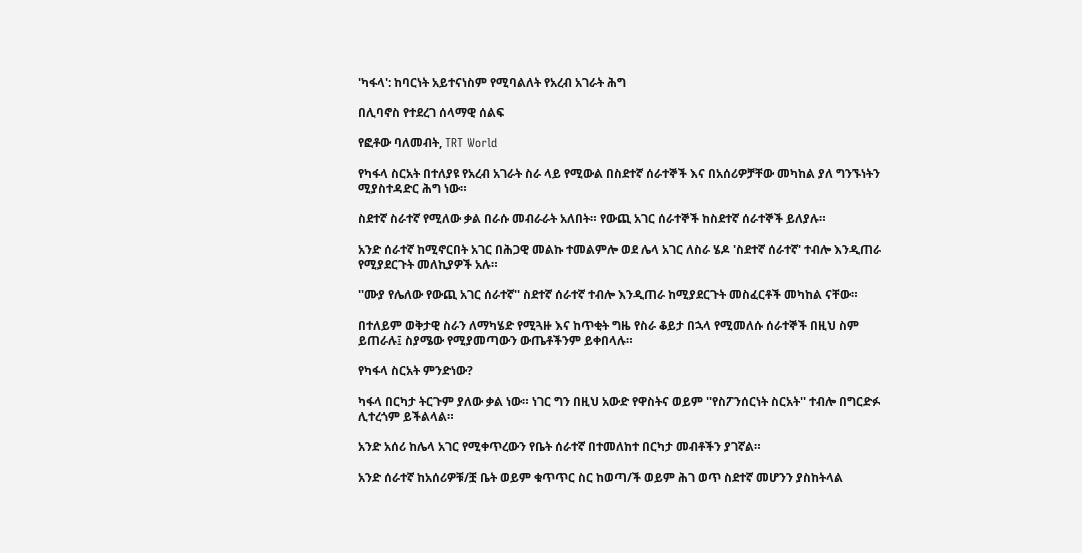'ካፋላ': ከባርነት አይተናነስም የሚባልለት የአረብ አገራት ሕግ

በሊባኖስ የተደረገ ሰላማዊ ሰልፍ

የፎቶው ባለመብት, TRT World

የካፋላ ስርአት በተለያዩ የአረብ አገራት ስራ ላይ የሚውል በስደተኛ ሰራተኞች እና በአሰሪዎቻቸው መካከል ያለ ግንኙነትን ሚያስተዳድር ሕግ ነው።

ስደተኛ ስራተኛ የሚለው ቃል በራሱ መብራራት አለበት። የውጪ አገር ሰራተኞች ከስደተኛ ሰራተኞች ይለያሉ።

አንድ ሰራተኛ ከሚኖርበት አገር በሕጋዊ መልኩ ተመልምሎ ወደ ሌላ አገር ለስራ ሄዶ 'ስደተኛ ሰራተኛ' ተብሎ እንዲጠራ የሚያደርጉት መለኪያዎች አሉ።

''ሙያ የሌለው የውጪ አገር ሰራተኛ'' ስደተኛ ሰራተኛ ተብሎ እንዲጠራ ከሚያደርጉት መስፈርቶች መካከል ናቸው።

በተለይም ወቅታዊ ስራን ለማካሄድ የሚጓዙ እና ከጥቂት ግዜ የስራ ቆይታ በኋላ የሚመለሱ ሰራተኞች በዚህ ስም ይጠራሉ፤ ስያሜው የሚያመጣውን ውጤቶችንም ይቀበላሉ።

የካፋላ ስርአት ምንድነው?

ካፋላ በርካታ ትርጉም ያለው ቃል ነው። ነገር ግን በዚህ አውድ የዋስትና ወይም ''የስፖንሰርነት ስርአት'' ተብሎ በግርድፉ ሊተረጎም ይችልላል።

አንድ አሰሪ ከሌላ አገር የሚቀጥረውን የቤት ሰራተኛ በተመለከተ በርካታ መብቶችን ያገኛል።

አንድ ሰራተኛ ከአሰሪዎቹ/ቿ ቤት ወይም ቁጥጥር ስር ከወጣ/ች ወይም ሕገ ወጥ ስደተኛ መሆንን ያስከትላል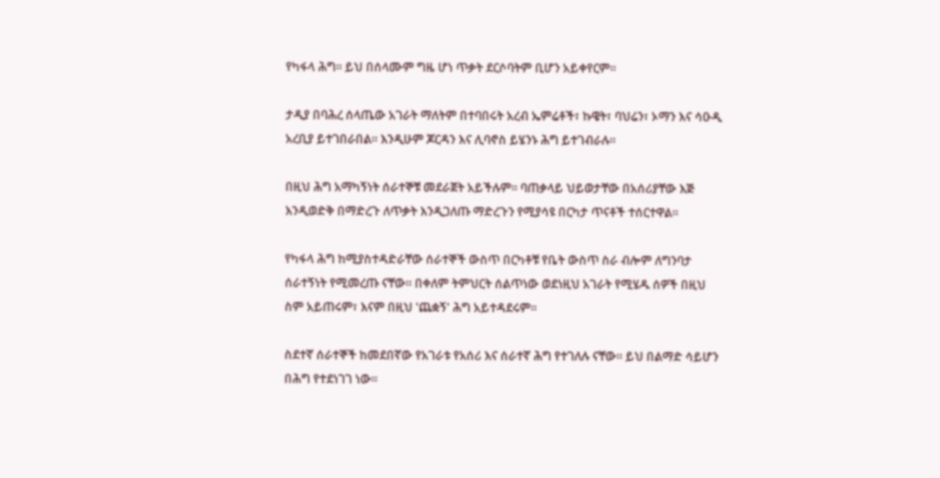የካፋላ ሕግ። ይህ በሰላሙም ግዜ ሆነ ጥቃት ደርሶባትም ቢሆን አይቀየርም።

ታዲያ በባሕረ ሰላጤው አገራት ማለትም በተባበሩት አረብ ኤምሬቶች፣ ኩዌት፣ ባህሬን፣ ኦማን እና ሳዑዲ አረቢያ ይተገበራበል። እንዲሁም ጆርዳን እና ሊባኖስ ይሄንኑ ሕግ ይተገብራሉ።

በዚህ ሕግ አማካኝነት ሰራተኞቹ መደራጀት አይችሉም። ባጠቃላይ ህይወታቸው በአሰሪያቸው እጅ እንዲወድቅ በማድረጉ ለጥቃት እንዲጋለጡ ማድረጉን የሚያሳዩ በርካታ ጥናቶች ተሰርተዋል።

የካፋላ ሕግ ከሚያስተዳድራቸው ሰራተኞች ውስጥ በርካቶቹ የቤት ውስጥ ስራ ብሎም ለግንባታ ሰራተኝነት የሚመረጡ ናቸው። በቀለም ትምህርት ሰልጥነው ወደነዚህ አገራት የሚሄዱ ሰዎች በዚህ ስም አይጠሩም፣ እናም በዚህ 'ጨቋኝ' ሕግ አይተዳደሩም።

ስደተኛ ሰራተኞች ከመደበኛው የአገራቱ የአሰሪ እና ሰራተኛ ሕግ የተገለሉ ናቸው። ይህ በልማድ ሳይሆን በሕግ የተደነገገ ነው።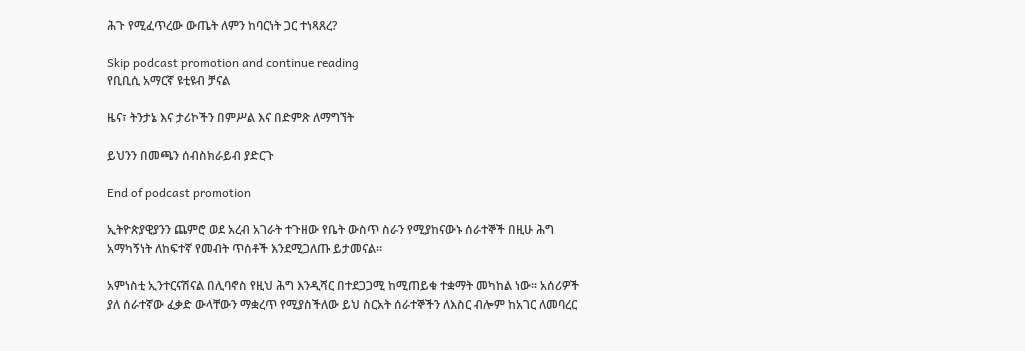ሕጉ የሚፈጥረው ውጤት ለምን ከባርነት ጋር ተነጻጸረ?

Skip podcast promotion and continue reading
የቢቢሲ አማርኛ ዩቲዩብ ቻናል

ዜና፣ ትንታኔ እና ታሪኮችን በምሥል እና በድምጽ ለማግኘት

ይህንን በመጫን ሰብስክራይብ ያድርጉ

End of podcast promotion

ኢትዮጵያዊያንን ጨምሮ ወደ አረብ አገራት ተጉዘው የቤት ውስጥ ስራን የሚያከናውኑ ሰራተኞች በዚሁ ሕግ አማካኝነት ለከፍተኛ የመብት ጥሰቶች እንደሚጋለጡ ይታመናል።

አምነስቲ ኢንተርናሽናል በሊባኖስ የዚህ ሕግ እንዲሻር በተደጋጋሚ ከሚጠይቁ ተቋማት መካከል ነው። አሰሪዎች ያለ ሰራተኛው ፈቃድ ውላቸውን ማቋረጥ የሚያስችለው ይህ ስርአት ሰራተኞችን ለእስር ብሎም ከአገር ለመባረር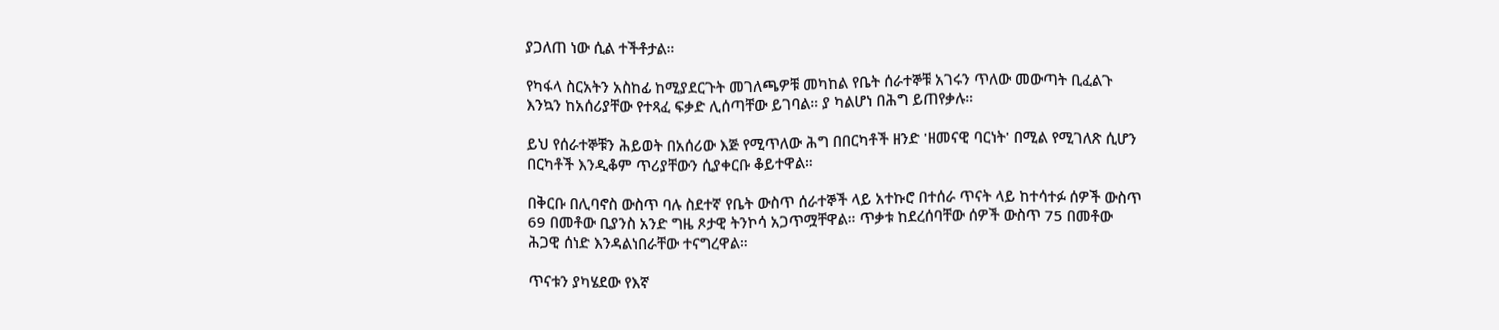ያጋለጠ ነው ሲል ተችቶታል።

የካፋላ ስርአትን አስከፊ ከሚያደርጉት መገለጫዎቹ መካከል የቤት ሰራተኞቹ አገሩን ጥለው መውጣት ቢፈልጉ እንኳን ከአሰሪያቸው የተጻፈ ፍቃድ ሊሰጣቸው ይገባል። ያ ካልሆነ በሕግ ይጠየቃሉ።

ይህ የሰራተኞቹን ሕይወት በአሰሪው እጅ የሚጥለው ሕግ በበርካቶች ዘንድ 'ዘመናዊ ባርነት' በሚል የሚገለጽ ሲሆን በርካቶች እንዲቆም ጥሪያቸውን ሲያቀርቡ ቆይተዋል።

በቅርቡ በሊባኖስ ውስጥ ባሉ ስደተኛ የቤት ውስጥ ሰራተኞች ላይ አተኩሮ በተሰራ ጥናት ላይ ከተሳተፉ ሰዎች ውስጥ 69 በመቶው ቢያንስ አንድ ግዜ ጾታዊ ትንኮሳ አጋጥሟቸዋል። ጥቃቱ ከደረሰባቸው ሰዎች ውስጥ 75 በመቶው ሕጋዊ ሰነድ እንዳልነበራቸው ተናግረዋል።

ጥናቱን ያካሄደው የእኛ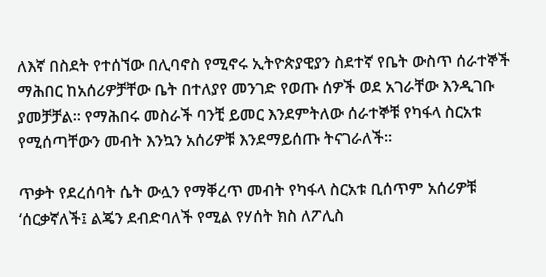ለእኛ በስደት የተሰኘው በሊባኖስ የሚኖሩ ኢትዮጵያዊያን ስደተኛ የቤት ውስጥ ሰራተኞች ማሕበር ከአሰሪዎቻቸው ቤት በተለያየ መንገድ የወጡ ሰዎች ወደ አገራቸው እንዲገቡ ያመቻቻል። የማሕበሩ መስራች ባንቺ ይመር እንደምትለው ሰራተኞቹ የካፋላ ስርአቱ የሚሰጣቸውን መብት እንኳን አሰሪዎቹ እንደማይሰጡ ትናገራለች።

ጥቃት የደረሰባት ሴት ውሏን የማቐረጥ መብት የካፋላ ስርአቱ ቢሰጥም አሰሪዎቹ ‘ሰርቃኛለች፤ ልጄን ደብድባለች የሚል የሃሰት ክስ ለፖሊስ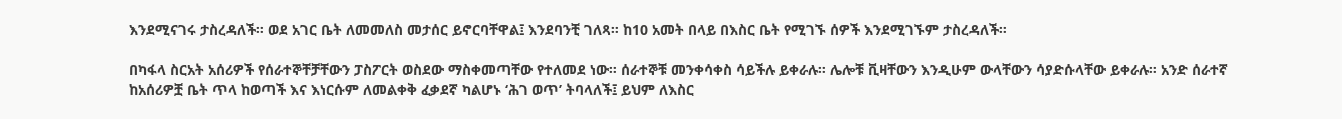እንደሚናገሩ ታስረዳለች። ወደ አገር ቤት ለመመለስ መታሰር ይኖርባቸዋል፤ እንደባንቺ ገለጻ። ከ10 አመት በላይ በእስር ቤት የሚገኙ ሰዎች እንደሚገኙም ታስረዳለች።

በካፋላ ስርአት አሰሪዎች የሰራተኞቸቻቸውን ፓስፖርት ወስደው ማስቀመጣቸው የተለመደ ነው። ሰራተኞቹ መንቀሳቀስ ሳይችሉ ይቀራሉ። ሌሎቹ ቪዛቸውን እንዲሁም ውላቸውን ሳያድሱላቸው ይቀራሉ። አንድ ሰራተኛ ከአሰሪዎቿ ቤት ጥላ ከወጣች እና እነርሱም ለመልቀቅ ፈቃደኛ ካልሆኑ ‘ሕገ ወጥ’ ትባላለች፤ ይህም ለእስር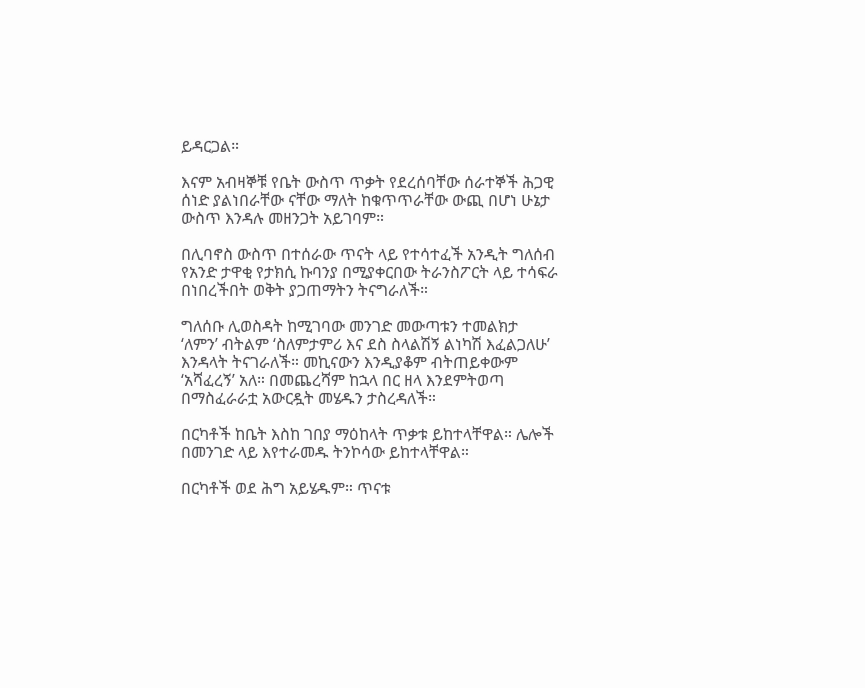ይዳርጋል።

እናም አብዛኞቹ የቤት ውስጥ ጥቃት የደረሰባቸው ሰራተኞች ሕጋዊ ሰነድ ያልነበራቸው ናቸው ማለት ከቁጥጥራቸው ውጪ በሆነ ሁኔታ ውስጥ እንዳሉ መዘንጋት አይገባም።

በሊባኖስ ውስጥ በተሰራው ጥናት ላይ የተሳተፈች አንዲት ግለሰብ የአንድ ታዋቂ የታክሲ ኩባንያ በሚያቀርበው ትራንስፖርት ላይ ተሳፍራ በነበረችበት ወቅት ያጋጠማትን ትናግራለች።

ግለሰቡ ሊወስዳት ከሚገባው መንገድ መውጣቱን ተመልክታ ‘ለምን’ ብትልም ‘ስለምታምሪ እና ደስ ስላልሽኝ ልነካሽ እፈልጋለሁ’ እንዳላት ትናገራለች። መኪናውን እንዲያቆም ብትጠይቀውም ‘አሻፈረኝ’ አለ። በመጨረሻም ከኋላ በር ዘላ እንደምትወጣ በማስፈራራቷ አውርዷት መሄዱን ታስረዳለች።

በርካቶች ከቤት እስከ ገበያ ማዕከላት ጥቃቱ ይከተላቸዋል። ሌሎች በመንገድ ላይ እየተራመዱ ትንኮሳው ይከተላቸዋል።

በርካቶች ወደ ሕግ አይሄዱም። ጥናቱ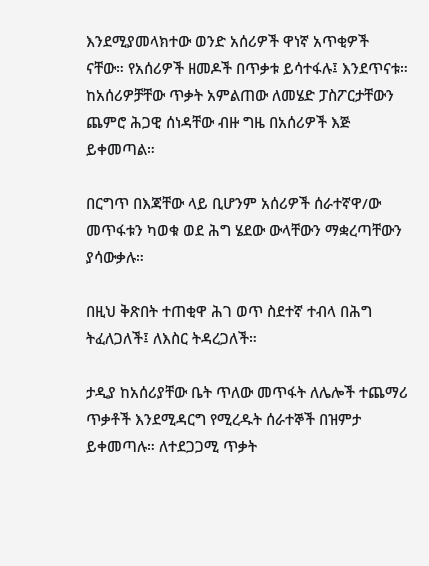እንደሚያመላክተው ወንድ አሰሪዎች ዋነኛ አጥቂዎች ናቸው። የአሰሪዎች ዘመዶች በጥቃቱ ይሳተፋሉ፤ እንደጥናቱ። ከአሰሪዎቻቸው ጥቃት አምልጠው ለመሄድ ፓስፖርታቸውን ጨምሮ ሕጋዊ ሰነዳቸው ብዙ ግዜ በአሰሪዎች እጅ ይቀመጣል።

በርግጥ በእጃቸው ላይ ቢሆንም አሰሪዎች ሰራተኛዋ/ው መጥፋቱን ካወቁ ወደ ሕግ ሄደው ውላቸውን ማቋረጣቸውን ያሳውቃሉ።

በዚህ ቅጽበት ተጠቂዋ ሕገ ወጥ ስደተኛ ተብላ በሕግ ትፈለጋለች፤ ለእስር ትዳረጋለች።

ታዲያ ከአሰሪያቸው ቤት ጥለው መጥፋት ለሌሎች ተጨማሪ ጥቃቶች እንደሚዳርግ የሚረዱት ሰራተኞች በዝምታ ይቀመጣሉ። ለተደጋጋሚ ጥቃት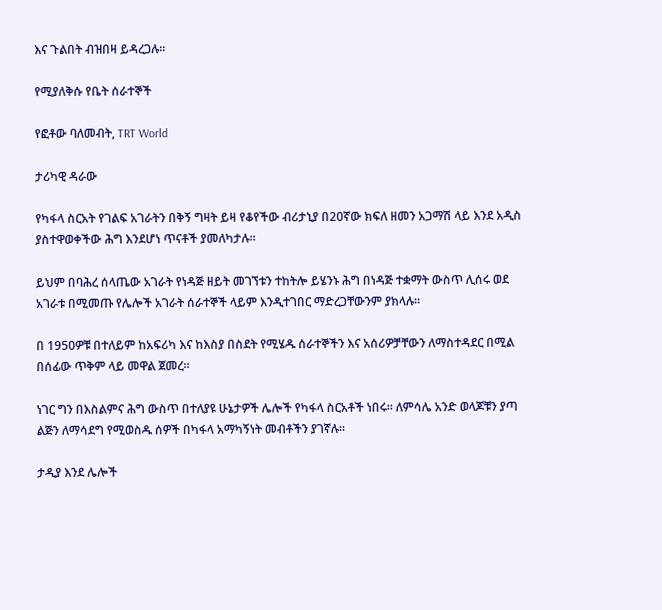እና ጉልበት ብዝበዛ ይዳረጋሉ።

የሚያለቅሱ የቤት ሰራተኞች

የፎቶው ባለመብት, TRT World

ታሪካዊ ዳራው

የካፋላ ስርአት የገልፍ አገራትን በቅኝ ግዛት ይዛ የቆየችው ብሪታኒያ በ20ኛው ክፍለ ዘመን አጋማሽ ላይ እንደ አዲስ ያስተዋወቀችው ሕግ እንደሆነ ጥናቶች ያመለካታሉ።

ይህም በባሕረ ሰላጤው አገራት የነዳጅ ዘይት መገኘቱን ተከትሎ ይሄንኑ ሕግ በነዳጅ ተቋማት ውስጥ ሊሰሩ ወደ አገራቱ በሚመጡ የሌሎች አገራት ሰራተኞች ላይም እንዲተገበር ማድረጋቸውንም ያክላሉ።

በ 1950ዎቹ በተለይም ከአፍሪካ እና ከእስያ በስደት የሚሄዱ ሰራተኞችን እና አሰሪዎቻቸውን ለማስተዳደር በሚል በሰፊው ጥቅም ላይ መዋል ጀመረ።

ነገር ግን በእስልምና ሕግ ውስጥ በተለያዩ ሁኔታዎች ሌሎች የካፋላ ስርአቶች ነበሩ። ለምሳሌ አንድ ወላጆቹን ያጣ ልጅን ለማሳደግ የሚወስዱ ሰዎች በካፋላ አማካኝነት መብቶችን ያገኛሉ።

ታዲያ እንደ ሌሎች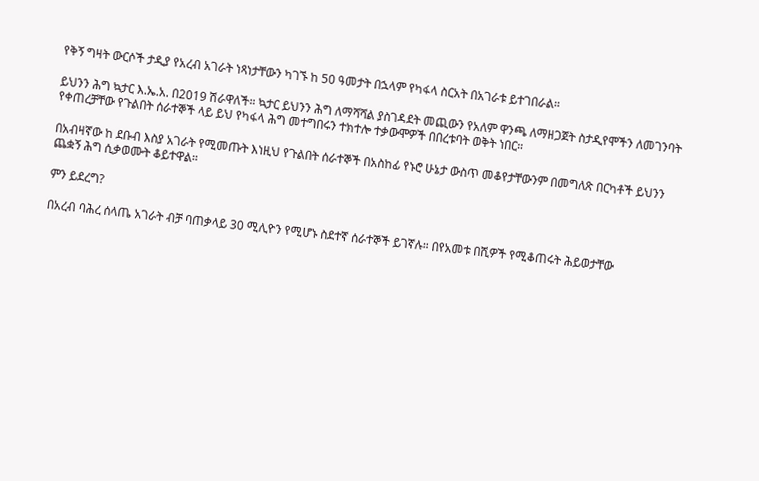የቅኝ ግዛት ውርሶች ታዲያ የአረብ አገራት ነጻነታቸውን ካገኙ ከ 50 ዓመታት በኋላም የካፋላ ስርአት በአገራቱ ይተገበራል።

ይህንን ሕግ ኳታር እ.ኤ.አ. በ2019 ሽራዋለች። ኳታር ይህንን ሕግ ለማሻሻል ያስገዳደት መጪውን የአለም ዋንጫ ለማዘጋጀት ስታዲየሞችን ለመገንባት የቀጠረቻቸው የጉልበት ሰራተኞች ላይ ይህ የካፋላ ሕግ መተግበሩን ተክተሎ ተቃውሞዎች በበረቱባት ወቅት ነበር።

በአብዛኛው ከ ደቡብ እስያ አገራት የሚመጡት እነዚህ የጉልበት ሰራተኞች በአስከፊ የኑሮ ሁኔታ ውስጥ መቆየታቸውንም በመግለጽ በርካቶች ይህንን ጨቋኝ ሕግ ሲቃወሙት ቆይተዋል።

ምን ይደረግ?

በአረብ ባሕረ ሰላጤ አገራት ብቻ ባጠቃላይ 30 ሚሊዮን የሚሆኑ ስደተኛ ሰራተኞች ይገኛሉ። በየአመቱ በሺዎች የሚቆጠሩት ሕይወታቸው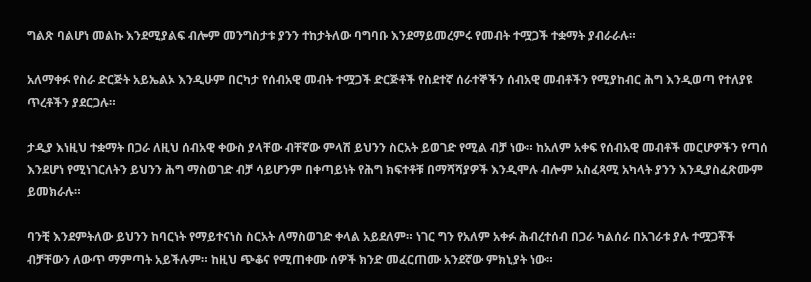ግልጽ ባልሆነ መልኩ እንደሚያልፍ ብሎም መንግስታቱ ያንን ተከታትለው ባግባቡ እንደማይመረምሩ የመብት ተሟጋች ተቋማት ያብራራሉ።

አለማቀፉ የስራ ድርጅት አይኤልኦ እንዲሁም በርካታ የሰብአዊ መብት ተሟጋች ድርጅቶች የስደተኛ ሰራተኞችን ሰብአዊ መብቶችን የሚያከብር ሕግ እንዲወጣ የተለያዩ ጥረቶችን ያደርጋሉ።

ታዲያ እነዚህ ተቋማት በጋራ ለዚህ ሰብአዊ ቀውስ ያላቸው ብቸኛው ምላሽ ይህንን ስርአት ይወገድ የሚል ብቻ ነው። ከአለም አቀፍ የሰብአዊ መብቶች መርሆዎችን የጣሰ እንደሆነ የሚነገርለትን ይህንን ሕግ ማስወገድ ብቻ ሳይሆንም በቀጣይነት የሕግ ክፍተቶቹ በማሻሻያዎች እንዲሞሉ ብሎም አስፈጻሚ አካላት ያንን እንዲያስፈጽሙም ይመክራሉ።

ባንቺ እንደምትለው ይህንን ከባርነት የማይተናነስ ስርአት ለማስወገድ ቀላል አይደለም። ነገር ግን የአለም አቀፉ ሕብረተሰብ በጋራ ካልሰራ በአገራቱ ያሉ ተሟጋቾች ብቻቸውን ለውጥ ማምጣት አይችሉም። ከዚህ ጭቆና የሚጠቀሙ ሰዎች ክንድ መፈርጠሙ አንደኛው ምክኒያት ነው።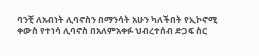ባንቺ ለአብነት ሊባኖስን በማንሳት አሁን ካለችበት የኢኮኖሚ ቀውስ የተነሳ ሊባኖስ በአለምአቀፉ ህብረተሰብ ድጋፍ ስር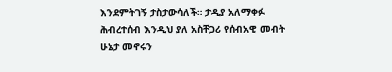እንደምትገኝ ታስታውሳለች። ታዲያ አለማቀፉ ሕብረተሰብ እንዲህ ያለ አስቸጋሪ የሰብአዊ መብት ሁኔታ መኖሩን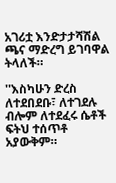አገሪቷ እንድታታሻሽል ጫና ማድረግ ይገባዋል ትላለች።

''እስካሁን ድረስ ለተደበደቡ፣ ለተገደሉ ብሎም ለተደፈሩ ሴቶች ፍትህ ተሰጥቶ አያውቅም።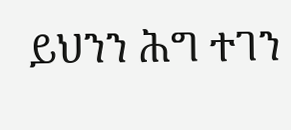ይህንን ሕግ ተገን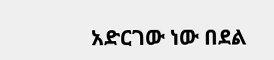አድርገው ነው በደል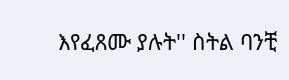እየፈጸሙ ያሉት'' ስትል ባንቺ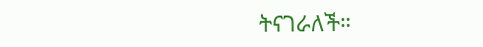ትናገራለች።